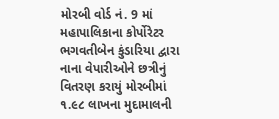મોરબી વોર્ડ નં. 9 માં મહાપાલિકાના કોર્પોરેટર ભગવતીબેન કુંડારિયા દ્વારા નાના વેપારીઓને છત્રીનું વિતરણ કરાયું મોરબીમાં ૧.૯૮ લાખના મુદામાલની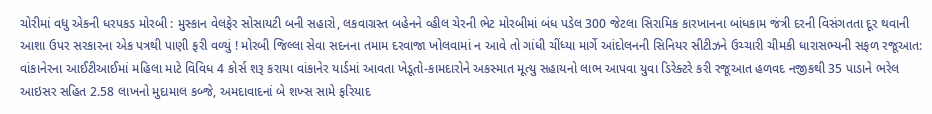ચોરીમાં વધુ એકની ધરપકડ મોરબી : મુસ્કાન વેલફેર સોસાયટી બની સહારો, લકવાગ્રસ્ત બહેનને વ્હીલ ચેરની ભેટ મોરબીમાં બંધ પડેલ 300 જેટલા સિરામિક કારખાનના બાંધકામ જંત્રી દરની વિસંગતતા દૂર થવાની આશા ઉપર સરકારના એક પત્રથી પાણી ફરી વળ્યું ! મોરબી જિલ્લા સેવા સદનના તમામ દરવાજા ખોલવામાં ન આવે તો ગાંધી ચીંધ્યા માર્ગે આંદોલનની સિનિયર સીટીઝને ઉચ્ચારી ચીમકી ધારાસભ્યની સફળ રજૂઆત: વાંકાનેરના આઈટીઆઈમાં મહિલા માટે વિવિધ 4 કોર્સ શરૂ કરાયા વાંકાનેર યાર્ડમાં આવતા ખેડૂતો-કામદારોને અકસ્માત મૂત્યુ સહાયનો લાભ આપવા યુવા ડિરેક્ટરે કરી રજૂઆત હળવદ નજીકથી 35 પાડાને ભરેલ આઇસર સહિત 2.58 લાખનો મુદામાલ કબ્જે, અમદાવાદનાં બે શખ્સ સામે ફરિયાદ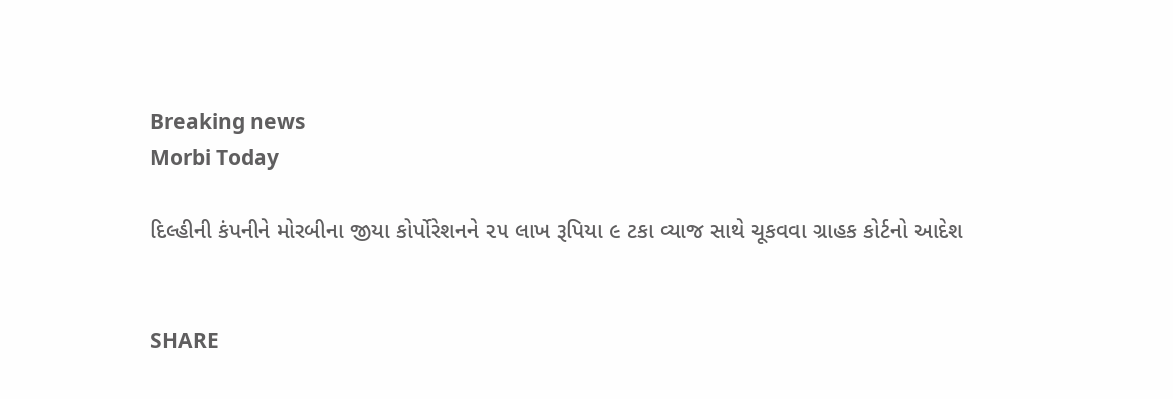Breaking news
Morbi Today

દિલ્હીની કંપનીને મોરબીના જીયા કોર્પોરેશનને ૨૫ લાખ રૂપિયા ૯ ટકા વ્યાજ સાથે ચૂકવવા ગ્રાહક કોર્ટનો આદેશ


SHARE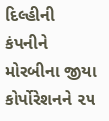દિલ્હીની કંપનીને મોરબીના જીયા કોર્પોરેશનને ૨૫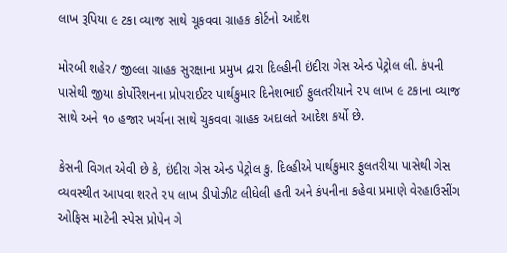લાખ રૂપિયા ૯ ટકા વ્યાજ સાથે ચૂકવવા ગ્રાહક કોર્ટનો આદેશ

મોરબી શહેર/ જીલ્લા ગ્રાહક સુરક્ષાના પ્રમુખ દ્રારા દિલ્હીની ઇંદીરા ગેસ એન્ડ પેટ્રોલ લી. કંપની પાસેથી જીયા કોર્પોરેશનના પ્રોપરાઈટર પાર્થકુમાર દિનેશભાઈ ફુલતરીયાને ૨૫ લાખ ૯ ટકાના વ્યાજ સાથે અને ૧૦ હજાર ખર્ચના સાથે ચુકવવા ગ્રાહક અદાલતે આદેશ કર્યો છે.

કેસની વિગત એવી છે કે, ઇંદીરા ગેસ એન્ડ પેટ્રોલ કુ. દિલ્હીએ પાર્થકુમાર ફુલતરીયા પાસેથી ગેસ વ્યવસ્થીત આપવા શરતે ૨૫ લાખ ડીપોઝીટ લીધેલી હતી અને કંપનીના કહેવા પ્રમાણે વેરહાઉસીંગ ઓફિસ માટેની સ્પેસ પ્રોપેન ગે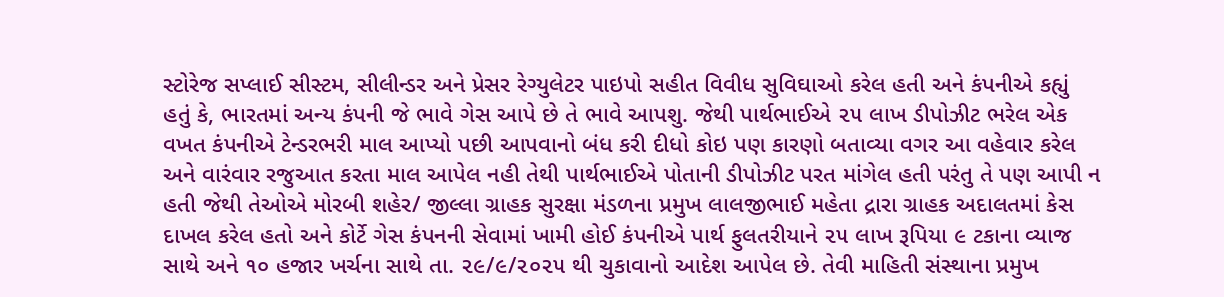સ્ટોરેજ સપ્લાઈ સીસ્ટમ, સીલીન્ડર અને પ્રેસર રેગ્યુલેટર પાઇપો સહીત વિવીધ સુવિઘાઓ કરેલ હતી અને કંપનીએ કહ્યું હતું કે, ભારતમાં અન્ય કંપની જે ભાવે ગેસ આપે છે તે ભાવે આપશુ. જેથી પાર્થભાઈએ ૨૫ લાખ ડીપોઝીટ ભરેલ એક વખત કંપનીએ ટેન્ડરભરી માલ આપ્યો પછી આપવાનો બંધ કરી દીધો કોઇ પણ કારણો બતાવ્યા વગર આ વહેવાર કરેલ અને વારંવાર રજુઆત કરતા માલ આપેલ નહી તેથી પાર્થભાઈએ પોતાની ડીપોઝીટ પરત માંગેલ હતી પરંતુ તે પણ આપી ન હતી જેથી તેઓએ મોરબી શહેર/ જીલ્લા ગ્રાહક સુરક્ષા મંડળના પ્રમુખ લાલજીભાઈ મહેતા દ્રારા ગ્રાહક અદાલતમાં કેસ દાખલ કરેલ હતો અને કોર્ટે ગેસ કંપનની સેવામાં ખામી હોઈ કંપનીએ પાર્થ ફુલતરીયાને ૨૫ લાખ રૂપિયા ૯ ટકાના વ્યાજ સાથે અને ૧૦ હજાર ખર્ચના સાથે તા. ૨૯/૯/૨૦૨૫ થી ચુકાવાનો આદેશ આપેલ છે. તેવી માહિતી સંસ્થાના પ્રમુખ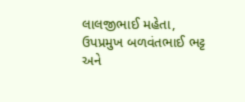લાલજીભાઈ મહેતા, ઉપપ્રમુખ બળવંતભાઈ ભટ્ટ અને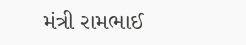મંત્રી રામભાઈ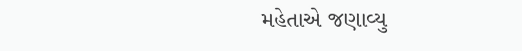મહેતાએ જણાવ્યુ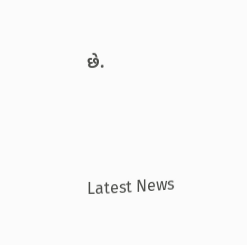છે.






Latest News